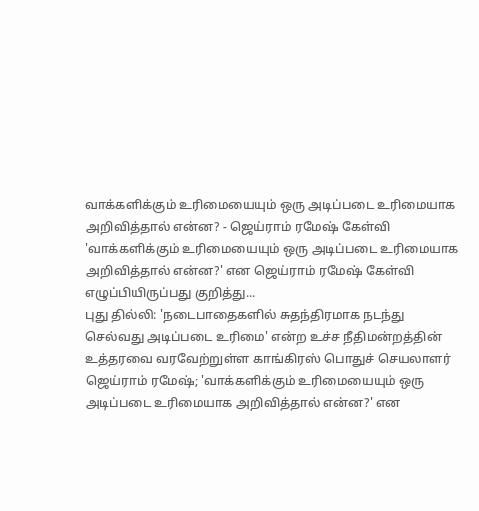வாக்களிக்கும் உரிமையையும் ஒரு அடிப்படை உரிமையாக அறிவித்தால் என்ன? - ஜெய்ராம் ரமேஷ் கேள்வி
'வாக்களிக்கும் உரிமையையும் ஒரு அடிப்படை உரிமையாக அறிவித்தால் என்ன?' என ஜெய்ராம் ரமேஷ் கேள்வி எழுப்பியிருப்பது குறித்து...
புது தில்லி: 'நடைபாதைகளில் சுதந்திரமாக நடந்து செல்வது அடிப்படை உரிமை' என்ற உச்ச நீதிமன்றத்தின் உத்தரவை வரவேற்றுள்ள காங்கிரஸ் பொதுச் செயலாளர் ஜெய்ராம் ரமேஷ்; 'வாக்களிக்கும் உரிமையையும் ஒரு அடிப்படை உரிமையாக அறிவித்தால் என்ன?' என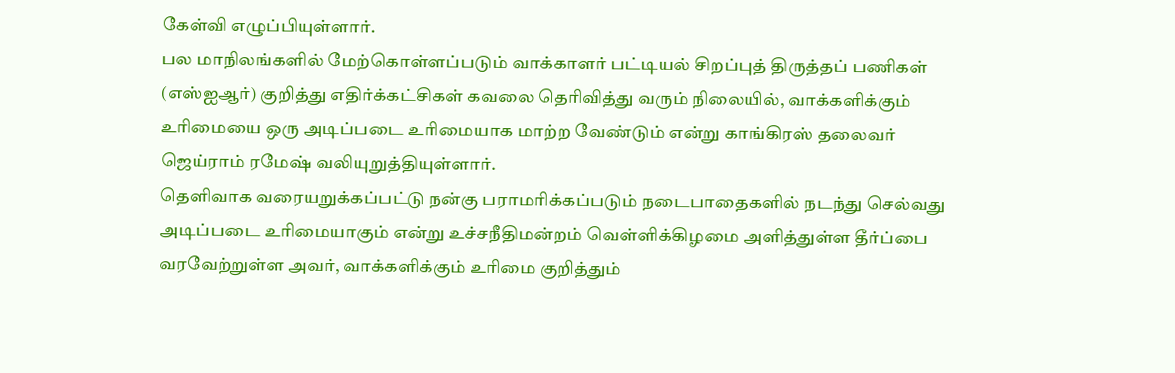கேள்வி எழுப்பியுள்ளார்.
பல மாநிலங்களில் மேற்கொள்ளப்படும் வாக்காளர் பட்டியல் சிறப்புத் திருத்தப் பணிகள் (எஸ்ஐஆர்) குறித்து எதிர்க்கட்சிகள் கவலை தெரிவித்து வரும் நிலையில், வாக்களிக்கும் உரிமையை ஒரு அடிப்படை உரிமையாக மாற்ற வேண்டும் என்று காங்கிரஸ் தலைவர் ஜெய்ராம் ரமேஷ் வலியுறுத்தியுள்ளார்.
தெளிவாக வரையறுக்கப்பட்டு நன்கு பராமரிக்கப்படும் நடைபாதைகளில் நடந்து செல்வது அடிப்படை உரிமையாகும் என்று உச்சநீதிமன்றம் வெள்ளிக்கிழமை அளித்துள்ள தீர்ப்பை வரவேற்றுள்ள அவர், வாக்களிக்கும் உரிமை குறித்தும்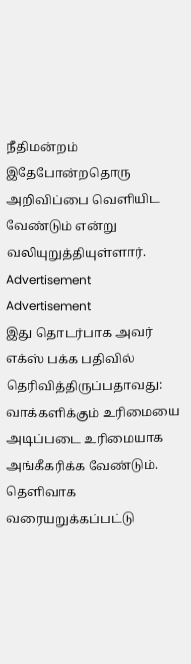நீதிமன்றம் இதேபோன்றதொரு அறிவிப்பை வெளியிட வேண்டும் என்று வலியுறுத்தியுள்ளார்.
Advertisement
Advertisement
இது தொடர்பாக அவர் எக்ஸ் பக்க பதிவில் தெரிவித்திருப்பதாவது:
வாக்களிக்கும் உரிமையை அடிப்படை உரிமையாக அங்கீகரிக்க வேண்டும்.
தெளிவாக வரையறுக்கப்பட்டு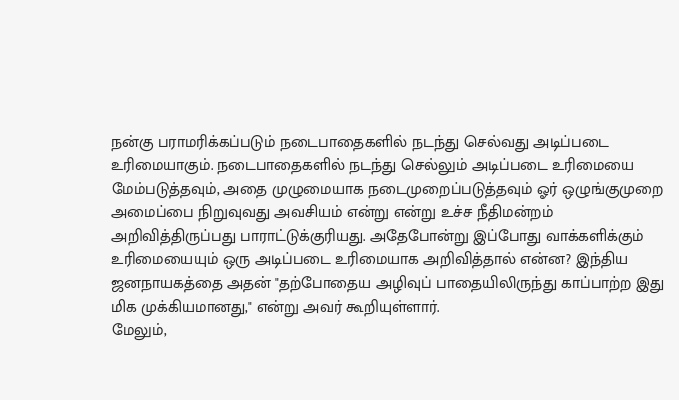நன்கு பராமரிக்கப்படும் நடைபாதைகளில் நடந்து செல்வது அடிப்படை உரிமையாகும். நடைபாதைகளில் நடந்து செல்லும் அடிப்படை உரிமையை மேம்படுத்தவும், அதை முழுமையாக நடைமுறைப்படுத்தவும் ஓர் ஒழுங்குமுறை அமைப்பை நிறுவுவது அவசியம் என்று என்று உச்ச நீதிமன்றம் அறிவித்திருப்பது பாராட்டுக்குரியது. அதேபோன்று இப்போது வாக்களிக்கும் உரிமையையும் ஒரு அடிப்படை உரிமையாக அறிவித்தால் என்ன? இந்திய ஜனநாயகத்தை அதன் "தற்போதைய அழிவுப் பாதையிலிருந்து காப்பாற்ற இது மிக முக்கியமானது," என்று அவர் கூறியுள்ளார்.
மேலும்,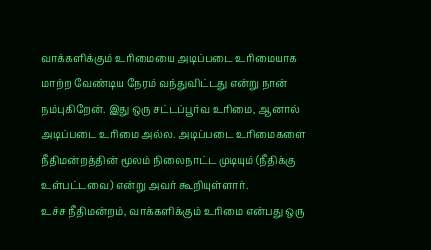வாக்களிக்கும் உரிமையை அடிப்படை உரிமையாக மாற்ற வேண்டிய நேரம் வந்துவிட்டது என்று நான் நம்புகிறேன். இது ஒரு சட்டப்பூர்வ உரிமை, ஆனால் அடிப்படை உரிமை அல்ல. அடிப்படை உரிமைகளை நீதிமன்றத்தின் மூலம் நிலைநாட்ட முடியும் (நீதிக்கு உள்பட்டவை) என்று அவர் கூறியுள்ளார்.
உச்ச நீதிமன்றம், வாக்களிக்கும் உரிமை என்பது ஒரு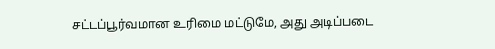சட்டப்பூர்வமான உரிமை மட்டுமே, அது அடிப்படை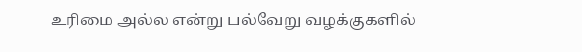உரிமை அல்ல என்று பல்வேறு வழக்குகளில்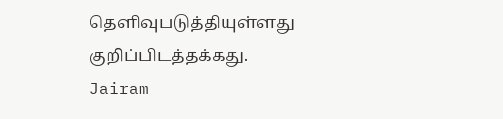தெளிவுபடுத்தியுள்ளது குறிப்பிடத்தக்கது.
Jairam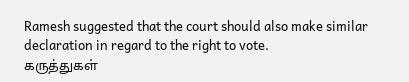Ramesh suggested that the court should also make similar declaration in regard to the right to vote.
கருத்துகள்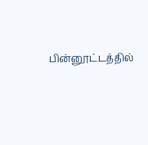பின்னூட்டத்தில்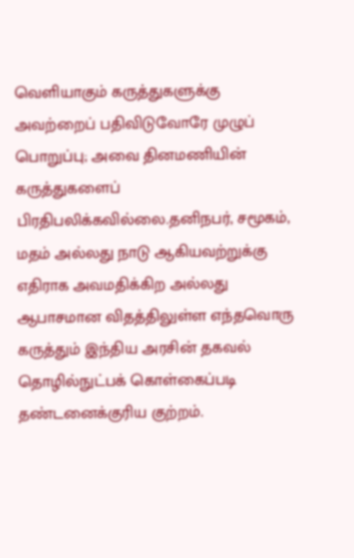வெளியாகும் கருத்துகளுக்கு அவற்றைப் பதிவிடுவோரே முழுப் பொறுப்பு; அவை தினமணியின் கருத்துகளைப் பிரதிபலிக்கவில்லை.தனிநபர், சமூகம், மதம் அல்லது நாடு ஆகியவற்றுக்கு எதிராக அவமதிக்கிற அல்லது ஆபாசமான விதத்திலுள்ள எந்தவொரு கருத்தும் இந்திய அரசின் தகவல் தொழில்நுட்பக் கொள்கைப்படி தண்டனைக்குரிய குற்றம்.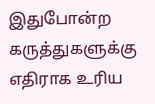இதுபோன்ற கருத்துகளுக்கு எதிராக உரிய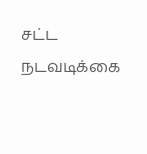சட்ட நடவடிக்கை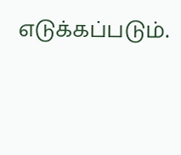எடுக்கப்படும்.